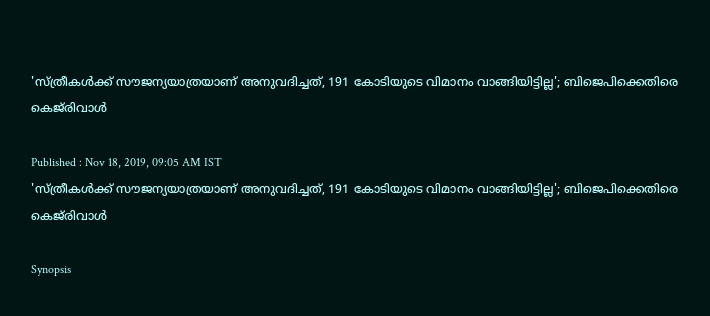'സ്ത്രീകള്‍ക്ക് സൗജന്യയാത്രയാണ് അനുവദിച്ചത്, 191 കോടിയുടെ വിമാനം വാങ്ങിയിട്ടില്ല'; ബിജെപിക്കെതിരെ കെജ്‍രിവാള്‍

Published : Nov 18, 2019, 09:05 AM IST
'സ്ത്രീകള്‍ക്ക് സൗജന്യയാത്രയാണ് അനുവദിച്ചത്, 191 കോടിയുടെ വിമാനം വാങ്ങിയിട്ടില്ല'; ബിജെപിക്കെതിരെ കെജ്‍രിവാള്‍

Synopsis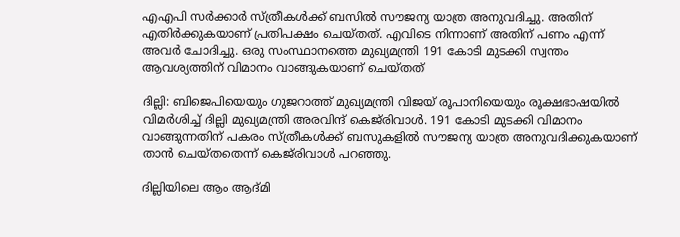എഎപി സര്‍ക്കാര്‍ സ്ത്രീകള്‍ക്ക് ബസില്‍ സൗജന്യ യാത്ര അനുവദിച്ചു. അതിന് എതിര്‍ക്കുകയാണ് പ്രതിപക്ഷം ചെയ്തത്. എവിടെ നിന്നാണ് അതിന് പണം എന്ന് അവര്‍ ചോദിച്ചു. ഒരു സംസ്ഥാനത്തെ മുഖ്യമന്ത്രി 191 കോടി മുടക്കി സ്വന്തം ആവശ്യത്തിന് വിമാനം വാങ്ങുകയാണ് ചെയ്തത്

ദില്ലി: ബിജെപിയെയും ഗുജറാത്ത് മുഖ്യമന്ത്രി വിജയ് രൂപാനിയെയും രൂക്ഷഭാഷയില്‍ വിമര്‍ശിച്ച് ദില്ലി മുഖ്യമന്ത്രി അരവിന്ദ് കെജ്‍രിവാള്‍. 191 കോടി മുടക്കി വിമാനം വാങ്ങുന്നതിന് പകരം സ്ത്രീകള്‍ക്ക് ബസുകളില്‍ സൗജന്യ യാത്ര അനുവദിക്കുകയാണ് താന്‍ ചെയ്തതെന്ന് കെജ്‍രിവാള്‍ പറഞ്ഞു.

ദില്ലിയിലെ ആം ആദ്മി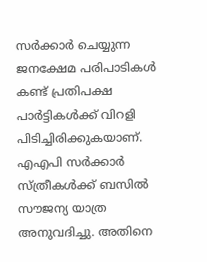സര്‍ക്കാര്‍ ചെയ്യുന്ന ജനക്ഷേമ പരിപാടികള്‍ കണ്ട് പ്രതിപക്ഷ പാര്‍ട്ടികള്‍ക്ക് വിറളി പിടിച്ചിരിക്കുകയാണ്. എഎപി സര്‍ക്കാര്‍ സ്ത്രീകള്‍ക്ക് ബസില്‍ സൗജന്യ യാത്ര അനുവദിച്ചു. അതിനെ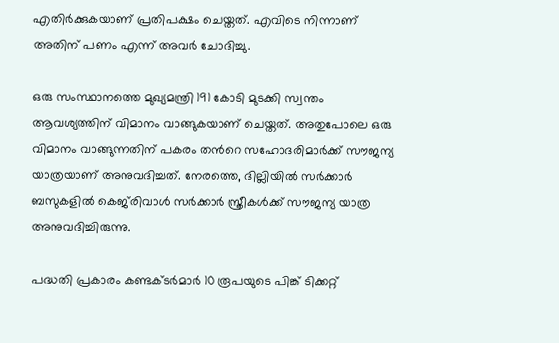എതിര്‍ക്കുകയാണ് പ്രതിപക്ഷം ചെയ്തത്. എവിടെ നിന്നാണ് അതിന് പണം എന്ന് അവര്‍ ചോദിച്ചു.

ഒരു സംസ്ഥാനത്തെ മുഖ്യമന്ത്രി 191 കോടി മുടക്കി സ്വന്തം ആവശ്യത്തിന് വിമാനം വാങ്ങുകയാണ് ചെയ്തത്. അതുപോലെ ഒരു വിമാനം വാങ്ങുന്നതിന് പകരം തന്‍റെ സഹോദരിമാര്‍ക്ക് സൗജന്യ യാത്രയാണ് അനുവദിച്ചത്. നേരത്തെ, ദില്ലിയില്‍ സര്‍ക്കാര്‍ ബസുകളില്‍ കെജ്‍രിവാള്‍ സര്‍ക്കാര്‍ സ്ത്രീകള്‍ക്ക് സൗജന്യ യാത്ര അനുവദിച്ചിരുന്നു.

പദ്ധതി പ്രകാരം കണ്ടക്ടര്‍മാര്‍ 10 രൂപയുടെ പിങ്ക് ടിക്കറ്റ്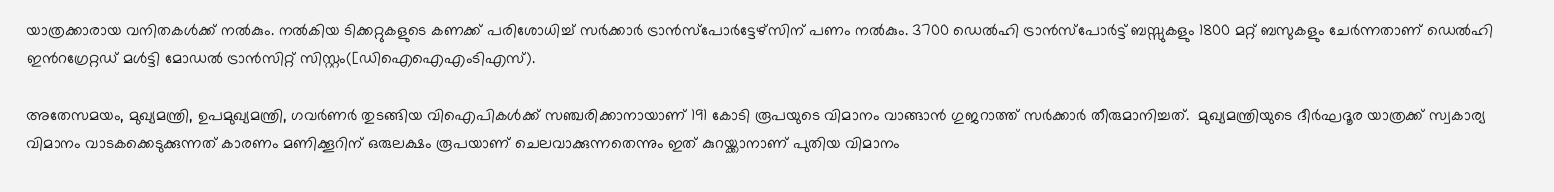യാത്രക്കാരായ വനിതകള്‍ക്ക് നല്‍കും. നല്‍കിയ ടിക്കറ്റുകളുടെ കണക്ക് പരിശോധിച്ച് സര്‍ക്കാര്‍ ട്രാന്‍സ്പോര്‍ട്ടേഴ്സിന് പണം നല്‍കും. 3700 ഡെല്‍ഹി ട്രാന്‍സ്പോര്‍ട്ട് ബസ്സുകളും 1800 മറ്റ് ബസുകളും ചേര്‍ന്നതാണ് ഡെല്‍ഹി ഇന്‍റഗ്രേറ്റഡ് മള്‍ട്ടി മോഡല്‍ ട്രാന്‍സിറ്റ് സിസ്റ്റം([ഡിഐഐഎംടിഎസ്).

അതേസമയം, മുഖ്യമന്ത്രി, ഉപമുഖ്യമന്ത്രി, ഗവര്‍ണര്‍ തുടങ്ങിയ വിഐപികള്‍ക്ക് സഞ്ചരിക്കാനായാണ് 191 കോടി രൂപയുടെ വിമാനം വാങ്ങാന്‍ ഗുജറാത്ത് സര്‍ക്കാര്‍ തീരുമാനിച്ചത്.  മുഖ്യമന്ത്രിയുടെ ദീര്‍ഘദൂര യാത്രക്ക് സ്വകാര്യ വിമാനം വാടകക്കെടുക്കുന്നത് കാരണം മണിക്കൂറിന് ഒരുലക്ഷം രൂപയാണ് ചെലവാക്കുന്നതെന്നും ഇത് കുറയ്ക്കാനാണ് പുതിയ വിമാനം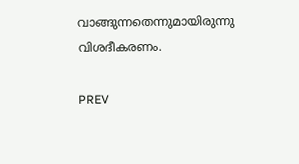വാങ്ങുന്നതെന്നുമായിരുന്നു വിശദീകരണം.

PREV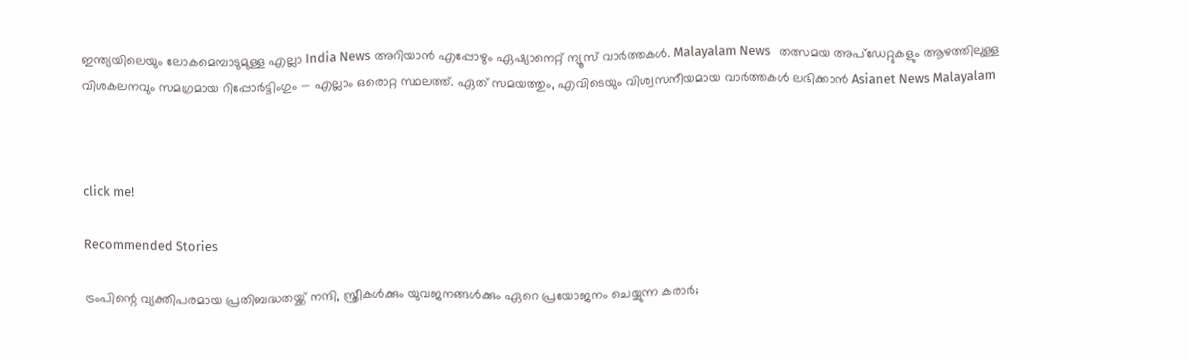ഇന്ത്യയിലെയും ലോകമെമ്പാടുമുള്ള എല്ലാ India News അറിയാൻ എപ്പോഴും ഏഷ്യാനെറ്റ് ന്യൂസ് വാർത്തകൾ. Malayalam News   തത്സമയ അപ്‌ഡേറ്റുകളും ആഴത്തിലുള്ള വിശകലനവും സമഗ്രമായ റിപ്പോർട്ടിംഗും — എല്ലാം ഒരൊറ്റ സ്ഥലത്ത്. ഏത് സമയത്തും, എവിടെയും വിശ്വസനീയമായ വാർത്തകൾ ലഭിക്കാൻ Asianet News Malayalam



click me!

Recommended Stories

ട്രംപിന്റെ വ്യക്തിപരമായ പ്രതിബദ്ധതയ്ക്ക് നന്ദി, സ്ത്രീകൾക്കും യുവജനങ്ങൾക്കും ഏറെ പ്രയോജനം ചെയ്യുന്ന കരാർ;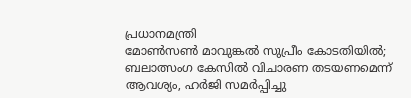പ്രധാനമന്ത്രി
മോൺസൺ മാവുങ്കൽ സുപ്രീം കോടതിയിൽ; ബലാത്സംഗ കേസിൽ വിചാരണ തടയണമെന്ന് ആവശ്യം, ഹർജി സമർപ്പിച്ചു